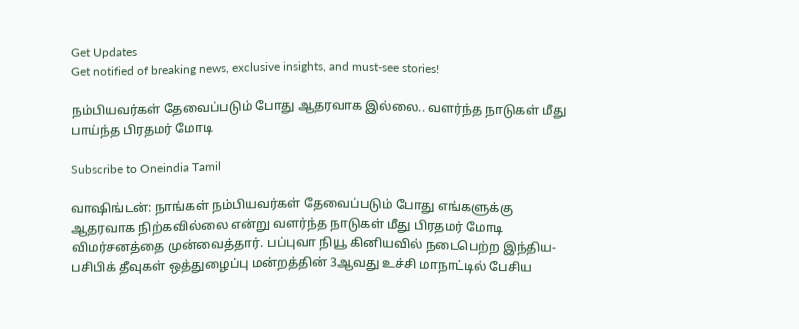Get Updates
Get notified of breaking news, exclusive insights, and must-see stories!

நம்பியவர்கள் தேவைப்படும் போது ஆதரவாக இல்லை.. வளர்ந்த நாடுகள் மீது பாய்ந்த பிரதமர் மோடி

Subscribe to Oneindia Tamil

வாஷிங்டன்: நாங்கள் நம்பியவர்கள் தேவைப்படும் போது எங்களுக்கு ஆதரவாக நிற்கவில்லை என்று வளர்ந்த நாடுகள் மீது பிரதமர் மோடி விமர்சனத்தை முன்வைத்தார். பப்புவா நியூ கினியவில் நடைபெற்ற இந்திய-பசிபிக் தீவுகள் ஒத்துழைப்பு மன்றத்தின் 3ஆவது உச்சி மாநாட்டில் பேசிய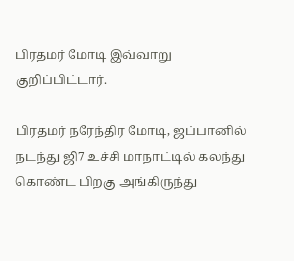பிரதமர் மோடி இவ்வாறு குறிப்பிட்டார்.

பிரதமர் நரேந்திர மோடி, ஜப்பானில் நடந்து ஜி7 உச்சி மாநாட்டில் கலந்து கொண்ட பிறகு அங்கிருந்து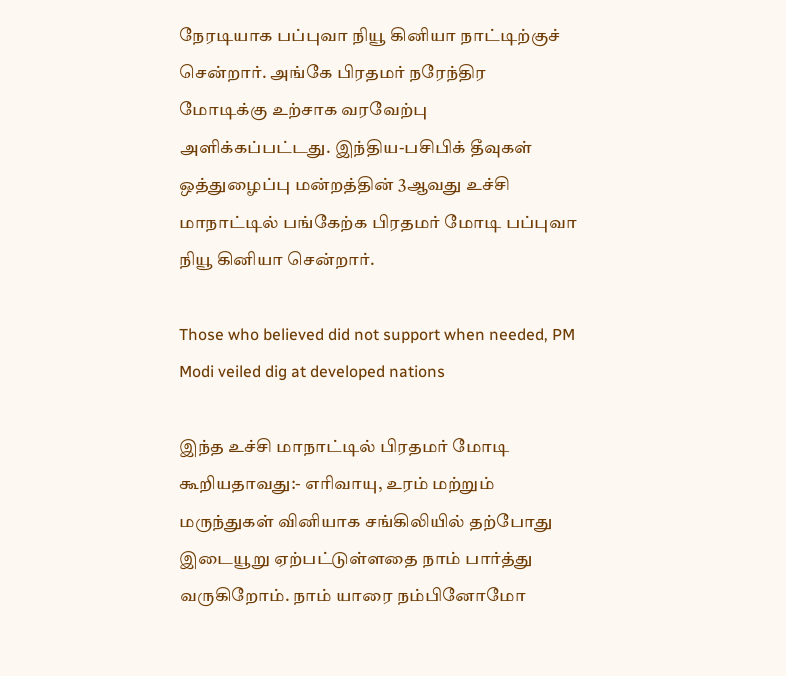நேரடியாக பப்புவா நியூ கினியா நாட்டிற்குச் சென்றார். அங்கே பிரதமர் நரேந்திர மோடிக்கு உற்சாக வரவேற்பு அளிக்கப்பட்டது. இந்திய-பசிபிக் தீவுகள் ஒத்துழைப்பு மன்றத்தின் 3ஆவது உச்சி மாநாட்டில் பங்கேற்க பிரதமர் மோடி பப்புவா நியூ கினியா சென்றார்.

Those who believed did not support when needed, PM Modi veiled dig at developed nations

இந்த உச்சி மாநாட்டில் பிரதமர் மோடி கூறியதாவது:- எரிவாயு, உரம் மற்றும் மருந்துகள் வினியாக சங்கிலியில் தற்போது இடையூறு ஏற்பட்டுள்ளதை நாம் பார்த்து வருகிறோம். நாம் யாரை நம்பினோமோ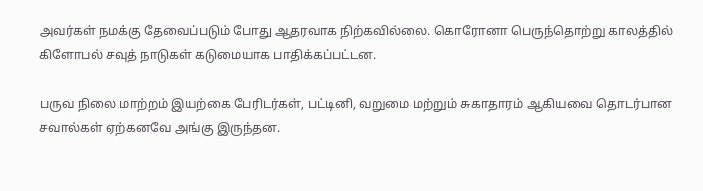அவர்கள் நமக்கு தேவைப்படும் போது ஆதரவாக நிற்கவில்லை. கொரோனா பெருந்தொற்று காலத்தில் கிளோபல் சவுத் நாடுகள் கடுமையாக பாதிக்கப்பட்டன.

பருவ நிலை மாற்றம் இயற்கை பேரிடர்கள், பட்டினி, வறுமை மற்றும் சுகாதாரம் ஆகியவை தொடர்பான சவால்கள் ஏற்கனவே அங்கு இருந்தன.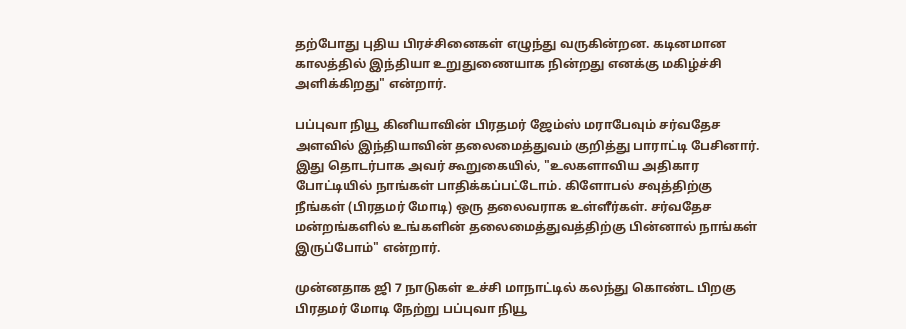தற்போது புதிய பிரச்சினைகள் எழுந்து வருகின்றன. கடினமான காலத்தில் இந்தியா உறுதுணையாக நின்றது எனக்கு மகிழ்ச்சி அளிக்கிறது" என்றார்.

பப்புவா நியூ கினியாவின் பிரதமர் ஜேம்ஸ் மராபேவும் சர்வதேச அளவில் இந்தியாவின் தலைமைத்துவம் குறித்து பாராட்டி பேசினார். இது தொடர்பாக அவர் கூறுகையில், "உலகளாவிய அதிகார போட்டியில் நாங்கள் பாதிக்கப்பட்டோம். கிளோபல் சவுத்திற்கு நீங்கள் (பிரதமர் மோடி) ஒரு தலைவராக உள்ளீர்கள். சர்வதேச மன்றங்களில் உங்களின் தலைமைத்துவத்திற்கு பின்னால் நாங்கள் இருப்போம்" என்றார்.

முன்னதாக ஜி 7 நாடுகள் உச்சி மாநாட்டில் கலந்து கொண்ட பிறகு பிரதமர் மோடி நேற்று பப்புவா நியூ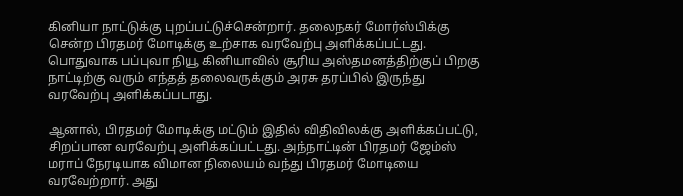கினியா நாட்டுக்கு புறப்பட்டுச்சென்றார். தலைநகர் மோர்ஸ்பிக்கு சென்ற பிரதமர் மோடிக்கு உற்சாக வரவேற்பு அளிக்கப்பட்டது. பொதுவாக பப்புவா நியூ கினியாவில் சூரிய அஸ்தமனத்திற்குப் பிறகு நாட்டிற்கு வரும் எந்தத் தலைவருக்கும் அரசு தரப்பில் இருந்து வரவேற்பு அளிக்கப்படாது.

ஆனால், பிரதமர் மோடிக்கு மட்டும் இதில் விதிவிலக்கு அளிக்கப்பட்டு, சிறப்பான வரவேற்பு அளிக்கப்பட்டது. அந்நாட்டின் பிரதமர் ஜேம்ஸ் மராப் நேரடியாக விமான நிலையம் வந்து பிரதமர் மோடியை வரவேற்றார். அது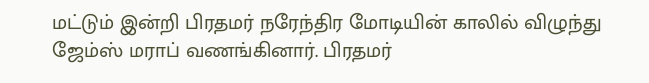மட்டும் இன்றி பிரதமர் நரேந்திர மோடியின் காலில் விழுந்து ஜேம்ஸ் மராப் வணங்கினார். பிரதமர்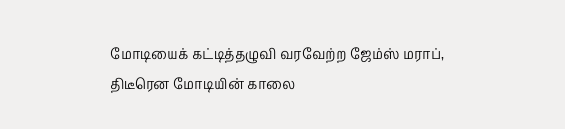மோடியைக் கட்டித்தழுவி வரவேற்ற ஜேம்ஸ் மராப், திடீரென மோடியின் காலை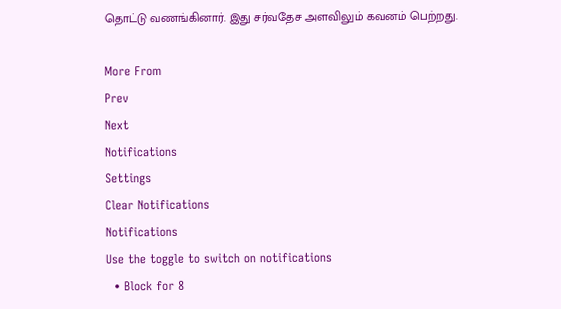தொட்டு வணங்கினார். இது சர்வதேச அளவிலும் கவனம் பெற்றது.

More From
Prev
Next
Notifications
Settings
Clear Notifications
Notifications
Use the toggle to switch on notifications
  • Block for 8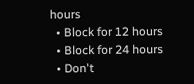hours
  • Block for 12 hours
  • Block for 24 hours
  • Don't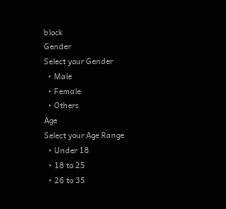block
Gender
Select your Gender
  • Male
  • Female
  • Others
Age
Select your Age Range
  • Under 18
  • 18 to 25
  • 26 to 35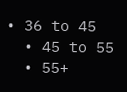• 36 to 45
  • 45 to 55
  • 55+